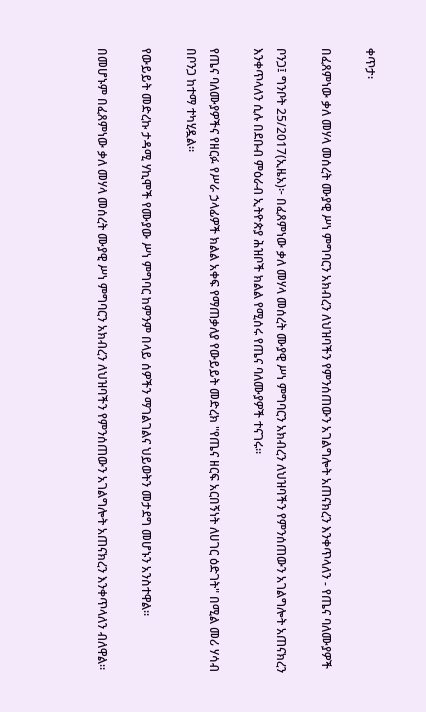ቀጥታ፡

በፈጸምነው ቃለ መሃላ መሰረት ሙያዊ ሥነ ምግባርን አክብረን ለህዝባችን የምንሰጠውን አገልግሎት አጠናክረን እንቀጥላለን - የጤና ባለሙያዎች

ቦንጋ፤ ግንቦት 25/2017(ኢዜአ)፦ በፈጸምነው ቃለ መሃላ መሰረት ሙያዊ ሥነ ምግባርን አክብረን ለህዝባችን የምንሰጠውን አገልግሎት አጠናክረን እንቀጥላለን ሲሉ በደቡብ ምዕራብ ኢትዮጵያ ሕዝቦች ክልል የሚሰሩ የጤና ባለሙያዎች ተናገሩ።

የጤና ባለሙያዎችና የዘርፉ የሥራ ኃላፊዎች ክልል አቀፍ የማጠቃለያ የውይይት መድረክ "የጤና ዘርፍ አርበኝነት ለሀገር ዕድገት" በሚል መሪ ሃሳብ በቦንጋ ከተማ ተካሂዷል።

የውይይት መድረኩ ታዳሚ ሃኪሞች የሙያው ሥነ ምግባር ከምንም በላይ ሰዎችን ማገልገልና ህይወትን መታደግ መሆኑን አንስተዋል።

በመሆኑም በፈጸምነው ቃለ መሃላ መሰረት ሙያዊ ሥነ ምግባርን አክብረን ለህዝባችን የምንሰጠውን አገልግሎት አጠናክረን እንቀጥላለን ብለዋል።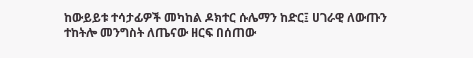ከውይይቱ ተሳታፊዎች መካከል ዶክተር ሱሌማን ከድር፤ ሀገራዊ ለውጡን ተከትሎ መንግስት ለጤናው ዘርፍ በሰጠው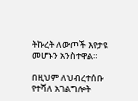ትኩረት ለውጦች እየታዩ መሆኑን አንስተዋል።

በዚህም ለህብረተሰቡ የተሻለ አገልግሎት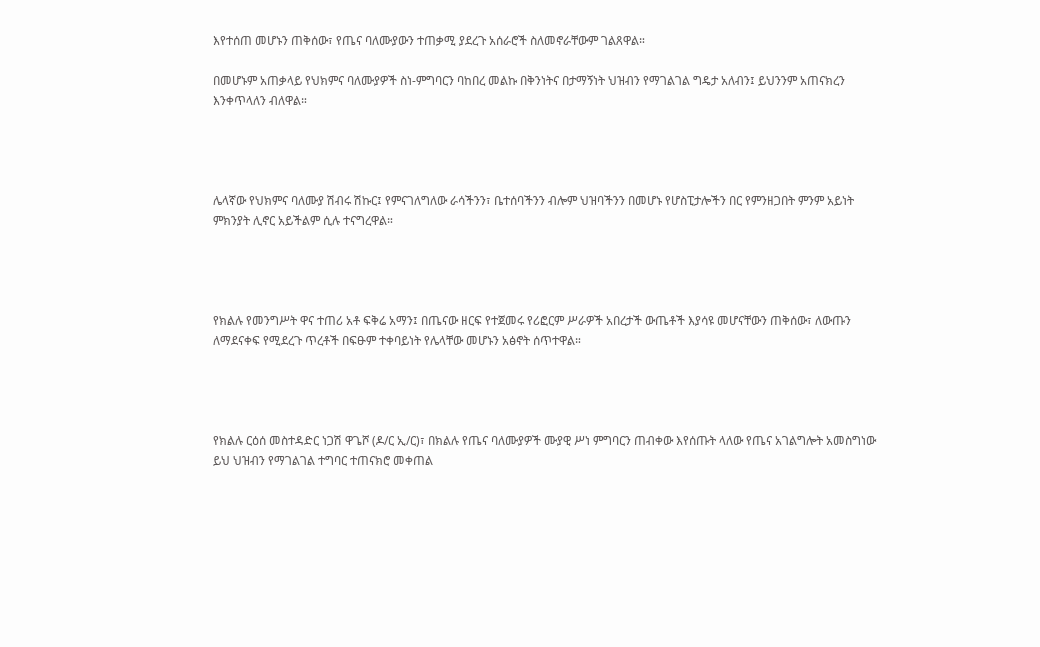እየተሰጠ መሆኑን ጠቅሰው፣ የጤና ባለሙያውን ተጠቃሚ ያደረጉ አሰራሮች ስለመኖራቸውም ገልጸዋል።

በመሆኑም አጠቃላይ የህክምና ባለሙያዎች ስነ-ምግባርን ባከበረ መልኩ በቅንነትና በታማኝነት ህዝብን የማገልገል ግዴታ አለብን፤ ይህንንም አጠናክረን እንቀጥላለን ብለዋል።




ሌላኛው የህክምና ባለሙያ ሽብሩ ሽኩር፤ የምናገለግለው ራሳችንን፣ ቤተሰባችንን ብሎም ህዝባችንን በመሆኑ የሆስፒታሎችን በር የምንዘጋበት ምንም አይነት ምክንያት ሊኖር አይችልም ሲሉ ተናግረዋል።




የክልሉ የመንግሥት ዋና ተጠሪ አቶ ፍቅሬ አማን፤ በጤናው ዘርፍ የተጀመሩ የሪፎርም ሥራዎች አበረታች ውጤቶች እያሳዩ መሆናቸውን ጠቅሰው፣ ለውጡን ለማደናቀፍ የሚደረጉ ጥረቶች በፍፁም ተቀባይነት የሌላቸው መሆኑን አፅኖት ሰጥተዋል።




የክልሉ ርዕሰ መስተዳድር ነጋሽ ዋጌሾ (ዶ/ር ኢ/ር)፣ በክልሉ የጤና ባለሙያዎች ሙያዊ ሥነ ምግባርን ጠብቀው እየሰጡት ላለው የጤና አገልግሎት አመስግነው ይህ ህዝብን የማገልገል ተግባር ተጠናክሮ መቀጠል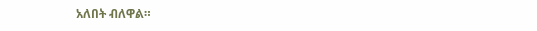አለበት ብለዋል።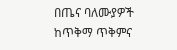በጤና ባለሙያዎች ከጥቅማ ጥቅምና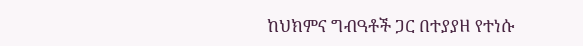ከህክምና ግብዓቶች ጋር በተያያዘ የተነሱ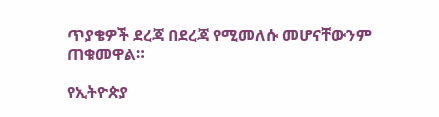ጥያቄዎች ደረጃ በደረጃ የሚመለሱ መሆናቸውንም ጠቁመዋል።

የኢትዮጵያ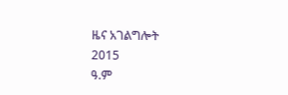ዜና አገልግሎት
2015
ዓ.ም